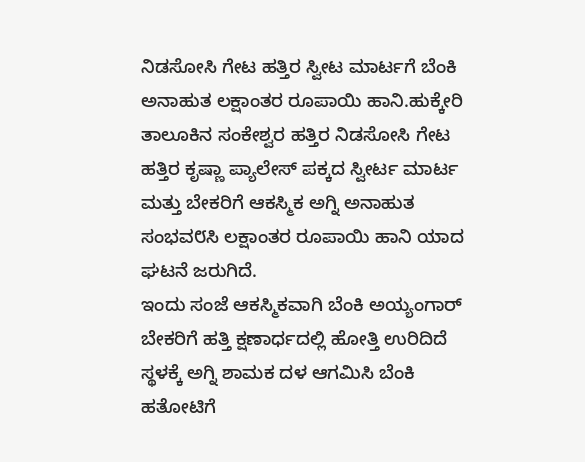ನಿಡಸೋಸಿ ಗೇಟ ಹತ್ತಿರ ಸ್ವೀಟ ಮಾರ್ಟಗೆ ಬೆಂಕಿ
ಅನಾಹುತ ಲಕ್ಷಾಂತರ ರೂಪಾಯಿ ಹಾನಿ.ಹುಕ್ಕೇರಿ ತಾಲೂಕಿನ ಸಂಕೇಶ್ವರ ಹತ್ತಿರ ನಿಡಸೋಸಿ ಗೇಟ ಹತ್ತಿರ ಕೃಷ್ಣಾ ಪ್ಯಾಲೇಸ್ ಪಕ್ಕದ ಸ್ವೀರ್ಟ ಮಾರ್ಟ ಮತ್ತು ಬೇಕರಿಗೆ ಆಕಸ್ಮಿಕ ಅಗ್ನಿ ಅನಾಹುತ ಸಂಭವ೮ಸಿ ಲಕ್ಷಾಂತರ ರೂಪಾಯಿ ಹಾನಿ ಯಾದ ಘಟನೆ ಜರುಗಿದೆ.
ಇಂದು ಸಂಜೆ ಆಕಸ್ಮಿಕವಾಗಿ ಬೆಂಕಿ ಅಯ್ಯಂಗಾರ್ ಬೇಕರಿಗೆ ಹತ್ತಿ ಕ್ಷಣಾರ್ಧದಲ್ಲಿ ಹೋತ್ತಿ ಉರಿದಿದೆ ಸ್ಥಳಕ್ಕೆ ಅಗ್ನಿ ಶಾಮಕ ದಳ ಆಗಮಿಸಿ ಬೆಂಕಿ ಹತೋಟಿಗೆ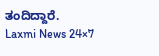ತಂದಿದ್ದಾರೆ.
Laxmi News 24×7